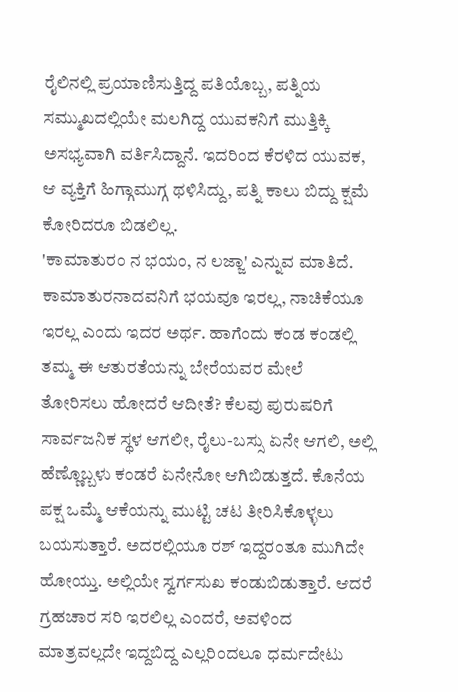ರೈಲಿನಲ್ಲಿ ಪ್ರಯಾಣಿಸುತ್ತಿದ್ದ ಪತಿಯೊಬ್ಬ, ಪತ್ನಿಯ ಸಮ್ಮುಖದಲ್ಲಿಯೇ ಮಲಗಿದ್ದ ಯುವಕನಿಗೆ ಮುತ್ತಿಕ್ಕಿ ಅಸಭ್ಯವಾಗಿ ವರ್ತಿಸಿದ್ದಾನೆ. ಇದರಿಂದ ಕೆರಳಿದ ಯುವಕ, ಆ ವ್ಯಕ್ತಿಗೆ ಹಿಗ್ಗಾಮುಗ್ಗ ಥಳಿಸಿದ್ದು, ಪತ್ನಿ ಕಾಲು ಬಿದ್ದು ಕ್ಷಮೆ ಕೋರಿದರೂ ಬಿಡಲಿಲ್ಲ.
'ಕಾಮಾತುರಂ ನ ಭಯಂ, ನ ಲಜ್ಜಾ' ಎನ್ನುವ ಮಾತಿದೆ. ಕಾಮಾತುರನಾದವನಿಗೆ ಭಯವೂ ಇರಲ್ಲ, ನಾಚಿಕೆಯೂ ಇರಲ್ಲ ಎಂದು ಇದರ ಅರ್ಥ. ಹಾಗೆಂದು ಕಂಡ ಕಂಡಲ್ಲಿ ತಮ್ಮ ಈ ಆತುರತೆಯನ್ನು ಬೇರೆಯವರ ಮೇಲೆ ತೋರಿಸಲು ಹೋದರೆ ಆದೀತೆ? ಕೆಲವು ಪುರುಷರಿಗೆ ಸಾರ್ವಜನಿಕ ಸ್ಥಳ ಆಗಲೀ, ರೈಲು-ಬಸ್ಸು ಏನೇ ಆಗಲಿ, ಅಲ್ಲಿ ಹೆಣ್ಣೊಬ್ಬಳು ಕಂಡರೆ ಏನೇನೋ ಆಗಿಬಿಡುತ್ತದೆ. ಕೊನೆಯ ಪಕ್ಷ ಒಮ್ಮೆ ಆಕೆಯನ್ನು ಮುಟ್ಟಿ ಚಟ ತೀರಿಸಿಕೊಳ್ಳಲು ಬಯಸುತ್ತಾರೆ. ಅದರಲ್ಲಿಯೂ ರಶ್ ಇದ್ದರಂತೂ ಮುಗಿದೇ ಹೋಯ್ತು. ಅಲ್ಲಿಯೇ ಸ್ವರ್ಗಸುಖ ಕಂಡುಬಿಡುತ್ತಾರೆ. ಆದರೆ ಗ್ರಹಚಾರ ಸರಿ ಇರಲಿಲ್ಲ ಎಂದರೆ, ಅವಳಿಂದ ಮಾತ್ರವಲ್ಲದೇ ಇದ್ದಬಿದ್ದ ಎಲ್ಲರಿಂದಲೂ ಧರ್ಮದೇಟು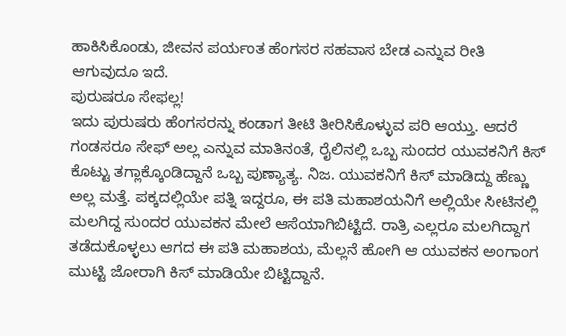ಹಾಕಿಸಿಕೊಂಡು, ಜೀವನ ಪರ್ಯಂತ ಹೆಂಗಸರ ಸಹವಾಸ ಬೇಡ ಎನ್ನುವ ರೀತಿ ಆಗುವುದೂ ಇದೆ.
ಪುರುಷರೂ ಸೇಫಲ್ಲ!
ಇದು ಪುರುಷರು ಹೆಂಗಸರನ್ನು ಕಂಡಾಗ ತೀಟಿ ತೀರಿಸಿಕೊಳ್ಳುವ ಪರಿ ಆಯ್ತು. ಆದರೆ ಗಂಡಸರೂ ಸೇಫ್ ಅಲ್ಲ ಎನ್ನುವ ಮಾತಿನಂತೆ, ರೈಲಿನಲ್ಲಿ ಒಬ್ಬ ಸುಂದರ ಯುವಕನಿಗೆ ಕಿಸ್ ಕೊಟ್ಟು ತಗ್ಲಾಕ್ಕೊಂಡಿದ್ದಾನೆ ಒಬ್ಬ ಪುಣ್ಯಾತ್ಯ. ನಿಜ. ಯುವಕನಿಗೆ ಕಿಸ್ ಮಾಡಿದ್ದು ಹೆಣ್ಣು ಅಲ್ಲ ಮತ್ತೆ. ಪಕ್ಕದಲ್ಲಿಯೇ ಪತ್ನಿ ಇದ್ದರೂ, ಈ ಪತಿ ಮಹಾಶಯನಿಗೆ ಅಲ್ಲಿಯೇ ಸೀಟಿನಲ್ಲಿ ಮಲಗಿದ್ದ ಸುಂದರ ಯುವಕನ ಮೇಲೆ ಆಸೆಯಾಗಿಬಿಟ್ಟಿದೆ. ರಾತ್ರಿ ಎಲ್ಲರೂ ಮಲಗಿದ್ದಾಗ ತಡೆದುಕೊಳ್ಳಲು ಆಗದ ಈ ಪತಿ ಮಹಾಶಯ, ಮೆಲ್ಲನೆ ಹೋಗಿ ಆ ಯುವಕನ ಅಂಗಾಂಗ ಮುಟ್ಟಿ ಜೋರಾಗಿ ಕಿಸ್ ಮಾಡಿಯೇ ಬಿಟ್ಟಿದ್ದಾನೆ.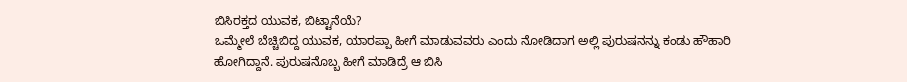ಬಿಸಿರಕ್ತದ ಯುವಕ, ಬಿಟ್ಟಾನೆಯೆ?
ಒಮ್ಮೇಲೆ ಬೆಚ್ಚಿಬಿದ್ದ ಯುವಕ, ಯಾರಪ್ಪಾ ಹೀಗೆ ಮಾಡುವವರು ಎಂದು ನೋಡಿದಾಗ ಅಲ್ಲಿ ಪುರುಷನನ್ನು ಕಂಡು ಹೌಹಾರಿ ಹೋಗಿದ್ದಾನೆ. ಪುರುಷನೊಬ್ಬ ಹೀಗೆ ಮಾಡಿದ್ರೆ ಆ ಬಿಸಿ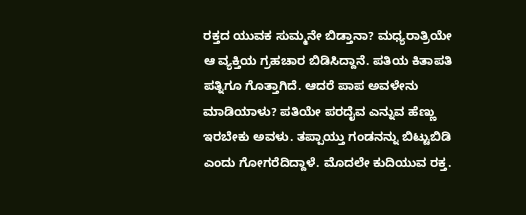ರಕ್ತದ ಯುವಕ ಸುಮ್ಮನೇ ಬಿಡ್ತಾನಾ? ಮಧ್ಯರಾತ್ರಿಯೇ ಆ ವ್ಯಕ್ತಿಯ ಗ್ರಹಚಾರ ಬಿಡಿಸಿದ್ದಾನೆ. ಪತಿಯ ಕಿತಾಪತಿ ಪತ್ನಿಗೂ ಗೊತ್ತಾಗಿದೆ. ಆದರೆ ಪಾಪ ಅವಳೇನು ಮಾಡಿಯಾಳು? ಪತಿಯೇ ಪರದೈವ ಎನ್ನುವ ಹೆಣ್ಣು ಇರಬೇಕು ಅವಳು. ತಪ್ಪಾಯ್ತು ಗಂಡನನ್ನು ಬಿಟ್ಟುಬಿಡಿ ಎಂದು ಗೋಗರೆದಿದ್ದಾಳೆ. ಮೊದಲೇ ಕುದಿಯುವ ರಕ್ತ.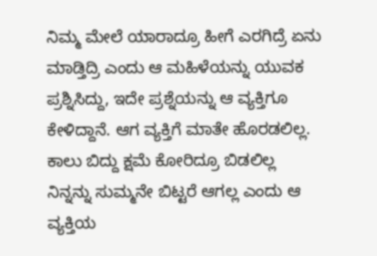ನಿಮ್ಮ ಮೇಲೆ ಯಾರಾದ್ರೂ ಹೀಗೆ ಎರಗಿದ್ರೆ ಏನು ಮಾಡ್ತಿದ್ರಿ ಎಂದು ಆ ಮಹಿಳೆಯನ್ನು ಯುವಕ ಪ್ರಶ್ನಿಸಿದ್ದು, ಇದೇ ಪ್ರಶ್ನೆಯನ್ನು ಆ ವ್ಯಕ್ತಿಗೂ ಕೇಳಿದ್ದಾನೆ. ಆಗ ವ್ಯಕ್ತಿಗೆ ಮಾತೇ ಹೊರಡಲಿಲ್ಲ.
ಕಾಲು ಬಿದ್ದು ಕ್ಷಮೆ ಕೋರಿದ್ರೂ ಬಿಡಲಿಲ್ಲ
ನಿನ್ನನ್ನು ಸುಮ್ಮನೇ ಬಿಟ್ಟರೆ ಆಗಲ್ಲ ಎಂದು ಆ ವ್ಯಕ್ತಿಯ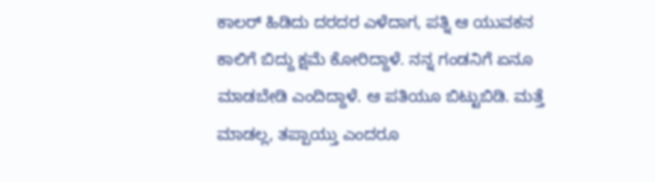ಕಾಲರ್ ಹಿಡಿದು ದರದರ ಎಳೆದಾಗ, ಪತ್ನಿ ಆ ಯುವಕನ ಕಾಲಿಗೆ ಬಿದ್ದು ಕ್ಷಮೆ ಕೋರಿದ್ದಾಳೆ. ನನ್ನ ಗಂಡನಿಗೆ ಏನೂ ಮಾಡಬೇಡಿ ಎಂದಿದ್ದಾಳೆ. ಆ ಪತಿಯೂ ಬಿಟ್ಟುಬಿಡಿ. ಮತ್ತೆ ಮಾಡಲ್ಲ, ತಪ್ಪಾಯ್ತು ಎಂದರೂ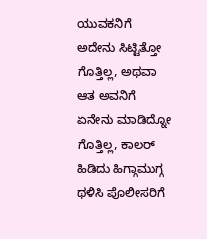ಯುವಕನಿಗೆ ಅದೇನು ಸಿಟ್ಟಿತ್ತೋ ಗೊತ್ತಿಲ್ಲ, ಅಥವಾ ಆತ ಅವನಿಗೆ ಏನೇನು ಮಾಡಿದ್ನೋ ಗೊತ್ತಿಲ್ಲ, ಕಾಲರ್ ಹಿಡಿದು ಹಿಗ್ಗಾಮುಗ್ಗ ಥಳಿಸಿ ಪೊಲೀಸರಿಗೆ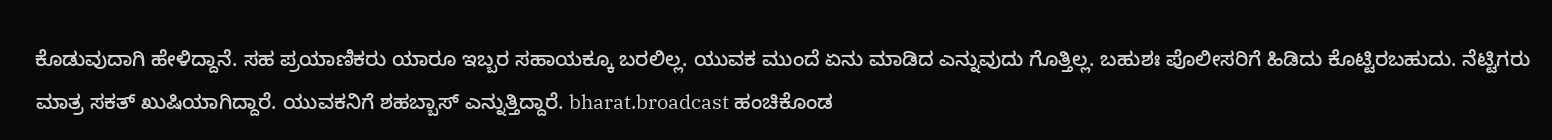ಕೊಡುವುದಾಗಿ ಹೇಳಿದ್ದಾನೆ. ಸಹ ಪ್ರಯಾಣಿಕರು ಯಾರೂ ಇಬ್ಬರ ಸಹಾಯಕ್ಕೂ ಬರಲಿಲ್ಲ. ಯುವಕ ಮುಂದೆ ಏನು ಮಾಡಿದ ಎನ್ನುವುದು ಗೊತ್ತಿಲ್ಲ. ಬಹುಶಃ ಪೊಲೀಸರಿಗೆ ಹಿಡಿದು ಕೊಟ್ಟಿರಬಹುದು. ನೆಟ್ಟಿಗರು ಮಾತ್ರ ಸಕತ್ ಖುಷಿಯಾಗಿದ್ದಾರೆ. ಯುವಕನಿಗೆ ಶಹಬ್ಬಾಸ್ ಎನ್ನುತ್ತಿದ್ದಾರೆ. bharat.broadcast ಹಂಚಿಕೊಂಡ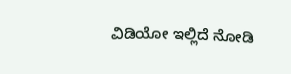ವಿಡಿಯೋ ಇಲ್ಲಿದೆ ನೋಡಿ